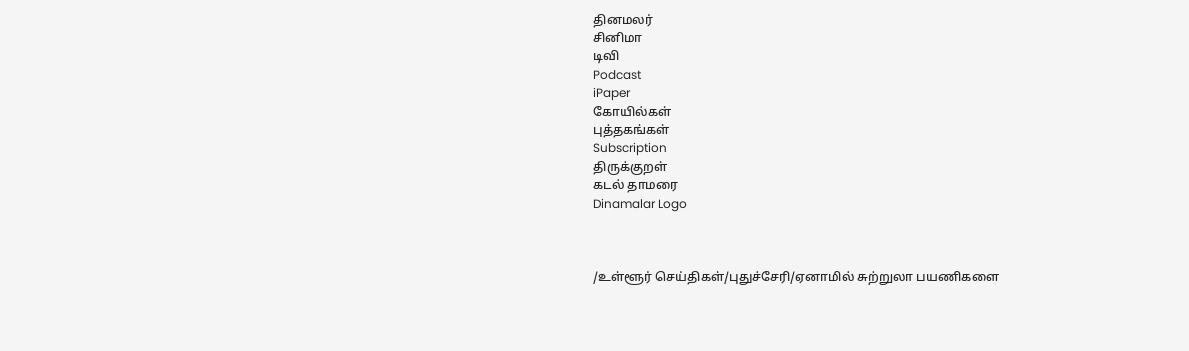தினமலர்
சினிமா
டிவி
Podcast
iPaper
கோயில்கள்
புத்தகங்கள்
Subscription
திருக்குறள்
கடல் தாமரை
Dinamalar Logo



/உள்ளூர் செய்திகள்/புதுச்சேரி/ஏனாமில் சுற்றுலா பயணிகளை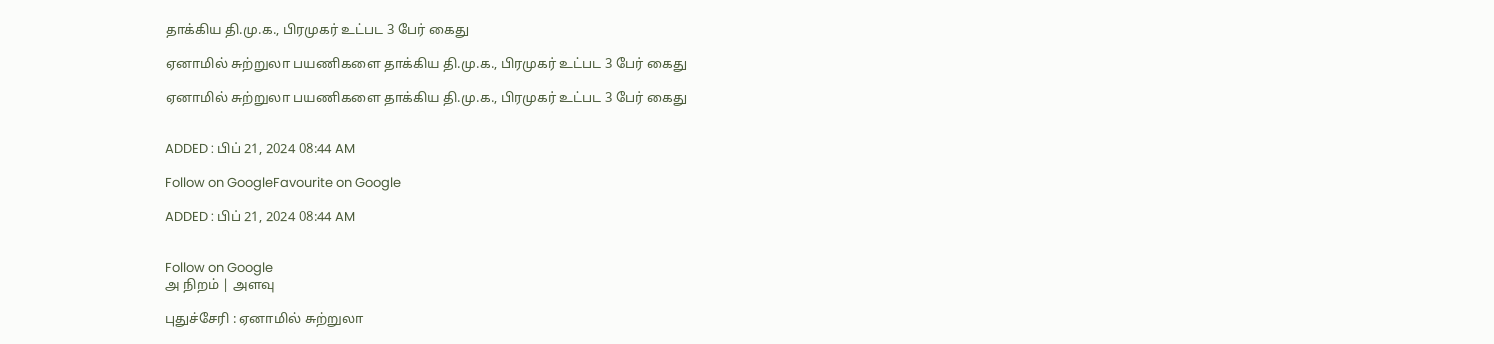தாக்கிய தி.மு.க., பிரமுகர் உட்பட 3 பேர் கைது

ஏனாமில் சுற்றுலா பயணிகளை தாக்கிய தி.மு.க., பிரமுகர் உட்பட 3 பேர் கைது

ஏனாமில் சுற்றுலா பயணிகளை தாக்கிய தி.மு.க., பிரமுகர் உட்பட 3 பேர் கைது


ADDED : பிப் 21, 2024 08:44 AM

Follow on GoogleFavourite on Google

ADDED : பிப் 21, 2024 08:44 AM


Follow on Google
அ நிறம் | அளவு

புதுச்சேரி : ஏனாமில் சுற்றுலா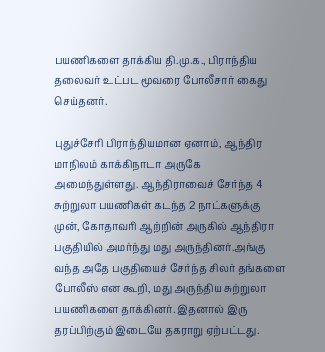பயணிகளை தாக்கிய தி.மு.க., பிராந்திய தலைவர் உட்பட மூவரை போலீசார் கைது செய்தனர்.

புதுச்சேரி பிராந்தியமான ஏனாம், ஆந்திர மாநிலம் காக்கிநாடா அருகே அமைந்துள்ளது. ஆந்திராவைச் சேர்ந்த 4 சுற்றுலா பயணிகள் கடந்த 2 நாட்களுக்கு முன், கோதாவரி ஆற்றின் அருகில் ஆந்திரா பகுதியில் அமர்ந்து மது அருந்தினர்.அங்கு வந்த அதே பகுதியைச் சேர்ந்த சிலர் தங்களை போலீஸ் என கூறி, மது அருந்திய சுற்றுலா பயணிகளை தாக்கினர். இதனால் இரு தரப்பிற்கும் இடையே தகராறு ஏற்பட்டது.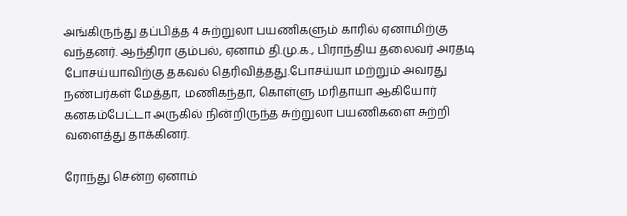அங்கிருந்து தப்பித்த 4 சுற்றுலா பயணிகளும் காரில் ஏனாமிற்கு வந்தனர். ஆந்திரா கும்பல், ஏனாம் தி.மு.க., பிராந்திய தலைவர் அரதடி போசய்யாவிற்கு தகவல் தெரிவித்தது.போசய்யா மற்றும் அவரது நண்பர்கள் மேத்தா, மணிகந்தா, கொள்ளு மரிதாயா ஆகியோர் கனகம்பேட்டா அருகில் நின்றிருந்த சுற்றுலா பயணிகளை சுற்றி வளைத்து தாக்கினர்.

ரோந்து சென்ற ஏனாம்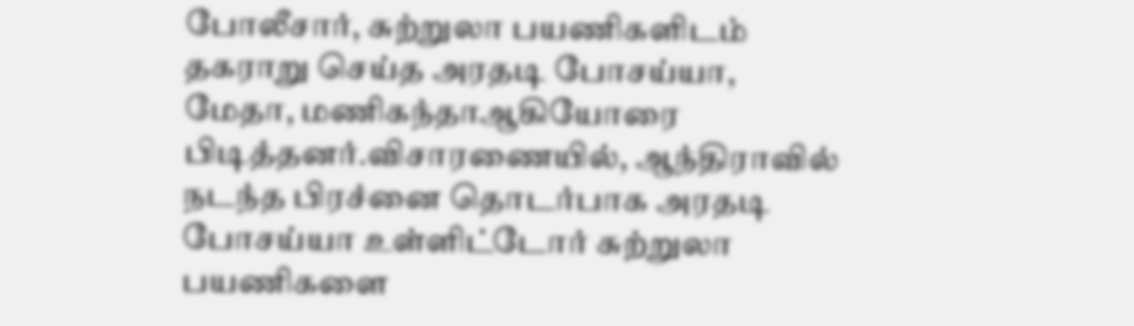போலீசார், சுற்றுலா பயணிகளிடம் தகராறு செய்த அரதடி போசய்யா, மேதா, மணிகந்தாஆகியோரை பிடித்தனர்.விசாரணையில், ஆந்திராவில் நடந்த பிரச்னை தொடர்பாக அரதடி போசய்யா உள்ளிட்டோர் சுற்றுலா பயணிகளை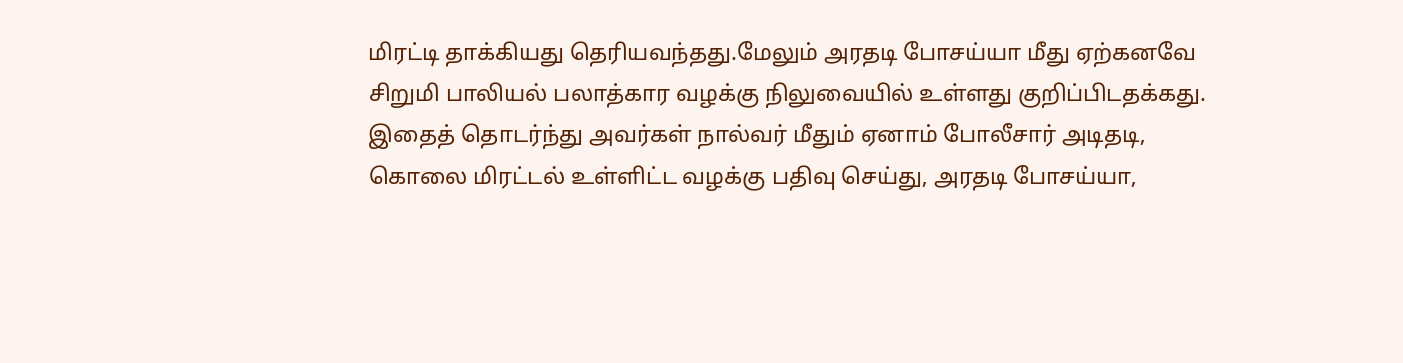மிரட்டி தாக்கியது தெரியவந்தது.மேலும் அரதடி போசய்யா மீது ஏற்கனவே சிறுமி பாலியல் பலாத்கார வழக்கு நிலுவையில் உள்ளது குறிப்பிடதக்கது. இதைத் தொடர்ந்து அவர்கள் நால்வர் மீதும் ஏனாம் போலீசார் அடிதடி, கொலை மிரட்டல் உள்ளிட்ட வழக்கு பதிவு செய்து, அரதடி போசய்யா,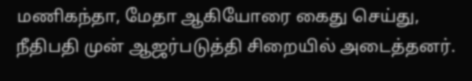மணிகந்தா, மேதா ஆகியோரை கைது செய்து, நீதிபதி முன் ஆஜர்படுத்தி சிறையில் அடைத்தனர்.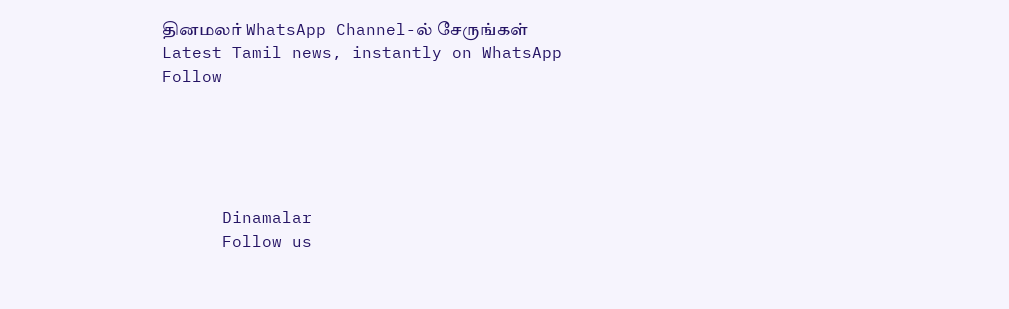தினமலர் WhatsApp Channel-ல் சேருங்கள்
Latest Tamil news, instantly on WhatsApp
Follow





      Dinamalar
      Follow us